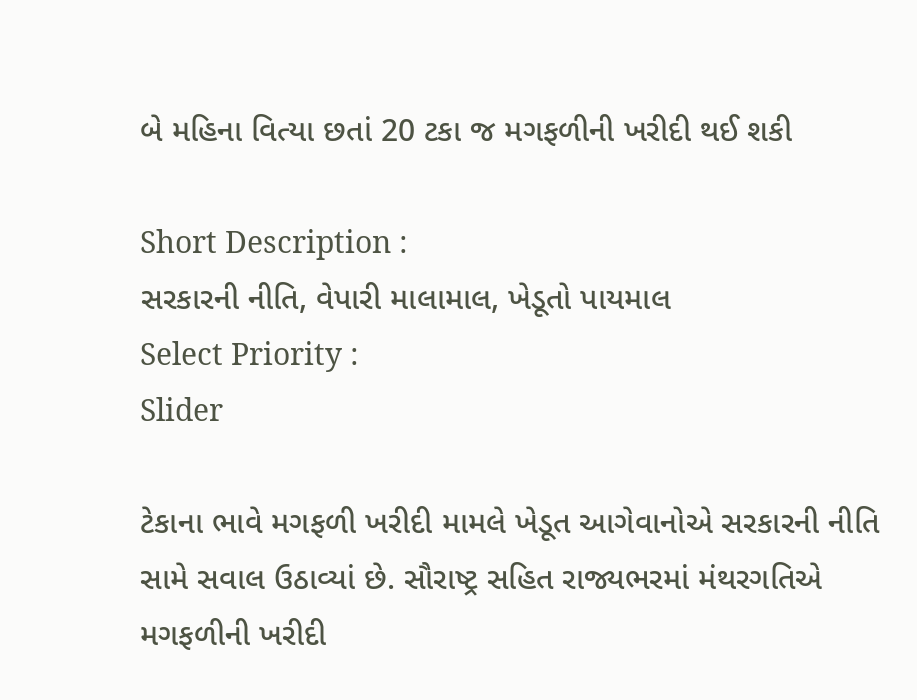બે મહિના વિત્યા છતાં 20 ટકા જ મગફળીની ખરીદી થઈ શકી

Short Description :
સરકારની નીતિ, વેપારી માલામાલ, ખેડૂતો પાયમાલ
Select Priority :
Slider

ટેકાના ભાવે મગફળી ખરીદી મામલે ખેડૂત આગેવાનોએ સરકારની નીતિ સામે સવાલ ઉઠાવ્યાં છે. સૌરાષ્ટ્ર સહિત રાજ્યભરમાં મંથરગતિએ મગફળીની ખરીદી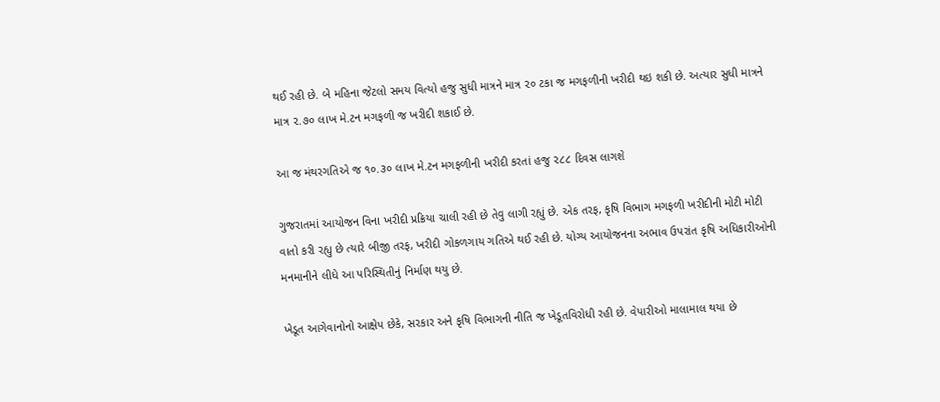થઈ રહી છે. બે મહિના જેટલો સમય વિત્યો હજુ સુધી માત્રને માત્ર ૨૦ ટકા જ મગફળીની ખરીદી થઇ શકી છે. અત્યાર સુધી માત્રને માત્ર ૨.૭૦ લાખ મે.ટન મગફળી જ ખરીદી શકાઈ છે.

આ જ મંથરગતિએ જ ૧૦.૩૦ લાખ મે.ટન મગફળીની ખરીદી કરતાં હજુ ૨૮૮ દિવસ લાગશે

ગુજરાતમાં આયોજન વિના ખરીદી પ્રક્રિયા ચાલી રહી છે તેવુ લાગી રહ્યું છે. એક તરફ, કૃષિ વિભાગ મગફળી ખરીદીની મોટી મોટી વાતો કરી રહ્યુ છે ત્યારે બીજી તરફ, ખરીદી ગોકળગાય ગતિએ થઈ રહી છે. યોગ્ય આયોજનના અભાવ ઉપરાંત કૃષિ અધિકારીઓની મનમાનીને લીધે આ પરિસ્થિતીનું નિર્માણ થયુ છે.

ખેડૂત આગેવાનોનો આક્ષેપ છેકે, સરકાર અને કૃષિ વિભાગની નીતિ જ ખેડૂતવિરોધી રહી છે. વેપારીઓ માલામાલ થયા છે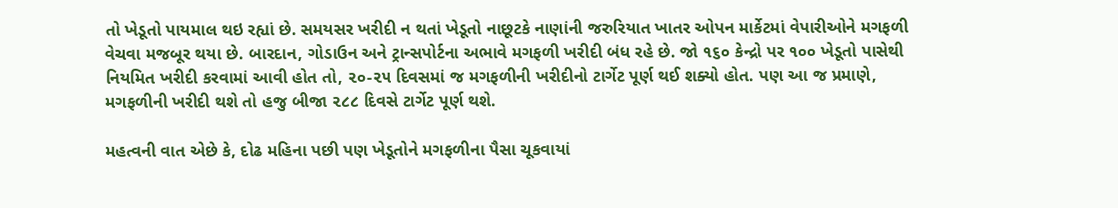તો ખેડૂતો પાયમાલ થઇ રહ્યાં છે. સમયસર ખરીદી ન થતાં ખેડૂતો નાછૂટકે નાણાંની જરુરિયાત ખાતર ઓપન માર્કેટમાં વેપારીઓને મગફળી વેચવા મજબૂર થયા છે. બારદાન, ગોડાઉન અને ટ્રાન્સપોર્ટના અભાવે મગફળી ખરીદી બંધ રહે છે. જો ૧૬૦ કેન્દ્રો પર ૧૦૦ ખેડૂતો પાસેથી નિયમિત ખરીદી કરવામાં આવી હોત તો, ૨૦-૨૫ દિવસમાં જ મગફળીની ખરીદીનો ટાર્ગેટ પૂર્ણ થઈ શક્યો હોત. પણ આ જ પ્રમાણે, મગફળીની ખરીદી થશે તો હજુ બીજા ૨૮૮ દિવસે ટાર્ગેટ પૂર્ણ થશે.

મહત્વની વાત એછે કે, દોઢ મહિના પછી પણ ખેડૂતોને મગફળીના પૈસા ચૂકવાયાં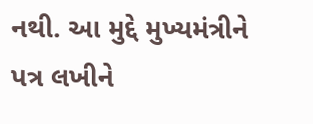નથી. આ મુદ્દે મુખ્યમંત્રીને પત્ર લખીને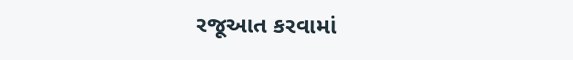રજૂઆત કરવામાં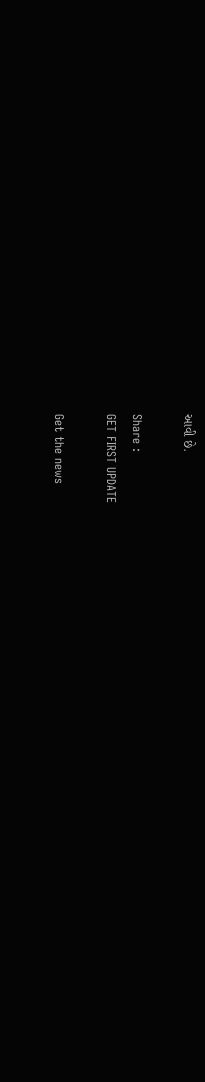આવી છે.

Share :
GET FIRST UPDATE

Get the news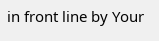in front line by Your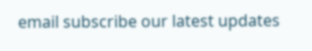email subscribe our latest updates